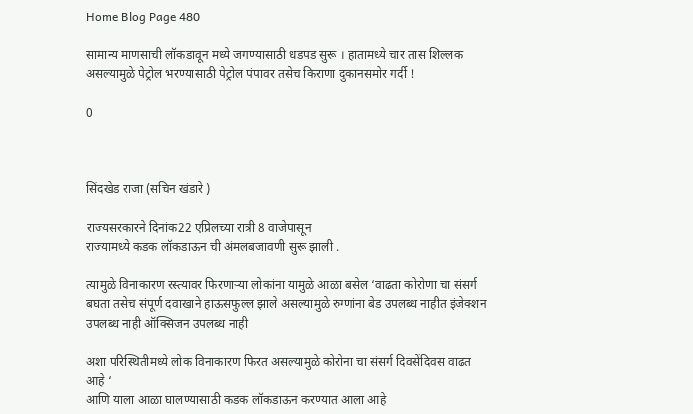Home Blog Page 480

सामान्य माणसाची लॉकडावून मध्ये जगण्यासाठी धडपड सुरू । हातामध्ये चार तास शिल्लक असल्यामुळे पेट्रोल भरण्यासाठी पेट्रोल पंपावर तसेच किराणा दुकानसमोर गर्दी !

0



सिंदखेड राजा (सचिन खंडारे )

राज्यसरकारने दिनांक22 एप्रिलच्या रात्री 8 वाजेपासून
राज्यामध्ये कडक लॉकडाऊन ची अंमलबजावणी सुरू झाली .

त्यामुळे विनाकारण रस्त्यावर फिरणाऱ्या लोकांना यामुळे आळा बसेल ‘वाढता कोरोणा चा संसर्ग बघता तसेच संपूर्ण दवाखाने हाऊसफुल्ल झाले असल्यामुळे रुग्णांना बेड उपलब्ध नाहीत इंजेक्शन उपलब्ध नाही ऑक्सिजन उपलब्ध नाही

अशा परिस्थितीमध्ये लोक विनाकारण फिरत असल्यामुळे कोरोना चा संसर्ग दिवसेंदिवस वाढत आहे ‘
आणि याला आळा घालण्यासाठी कडक लॉकडाऊन करण्यात आला आहे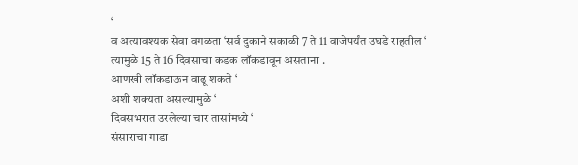‘
व अत्यावश्यक सेवा वगळता ‘सर्व दुकाने सकाळी 7 ते 11 वाजेपर्यंत उघडे राहतील ‘
त्यामुळे 15 ते 16 दिवसाचा कडक लॉकडावून असताना .
आणखी लॉकडाऊन वाढू शकते ‘
अशी शक्यता असल्यामुळे ‘
दिवसभरात उरलेल्या चार तासांमध्ये ‘
संसाराचा गाडा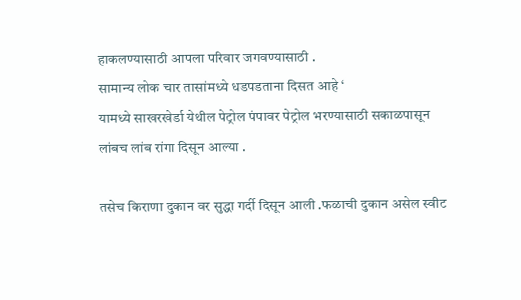हाकलण्यासाठी आपला परिवार जगवण्यासाठी .
सामान्य लोक चार तासांमध्ये धडपडताना दिसत आहे ‘
यामध्ये साखरखेर्डा येथील पेट्रोल पंपावर पेट्रोल भरण्यासाठी सकाळपासून लांबच लांब रांगा दिसून आल्या .

तसेच किराणा दुकान वर सुद्धा गर्दी दिसून आली .फळाची दुकान असेल स्वीट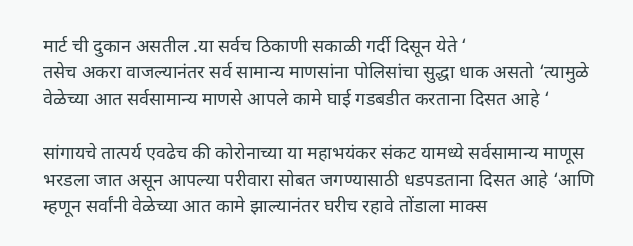मार्ट ची दुकान असतील .या सर्वच ठिकाणी सकाळी गर्दी दिसून येते ‘
तसेच अकरा वाजल्यानंतर सर्व सामान्य माणसांना पोलिसांचा सुद्धा धाक असतो ‘त्यामुळे वेळेच्या आत सर्वसामान्य माणसे आपले कामे घाई गडबडीत करताना दिसत आहे ‘

सांगायचे तात्पर्य एवढेच की कोरोनाच्या या महाभयंकर संकट यामध्ये सर्वसामान्य माणूस भरडला जात असून आपल्या परीवारा सोबत जगण्यासाठी धडपडताना दिसत आहे ‘आणि म्हणून सर्वांनी वेळेच्या आत कामे झाल्यानंतर घरीच रहावे तोंडाला माक्स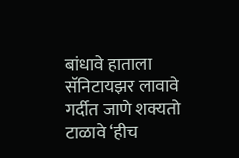बांधावे हाताला सॅनिटायझर लावावे गर्दीत जाणे शक्यतो टाळावे ‘हीच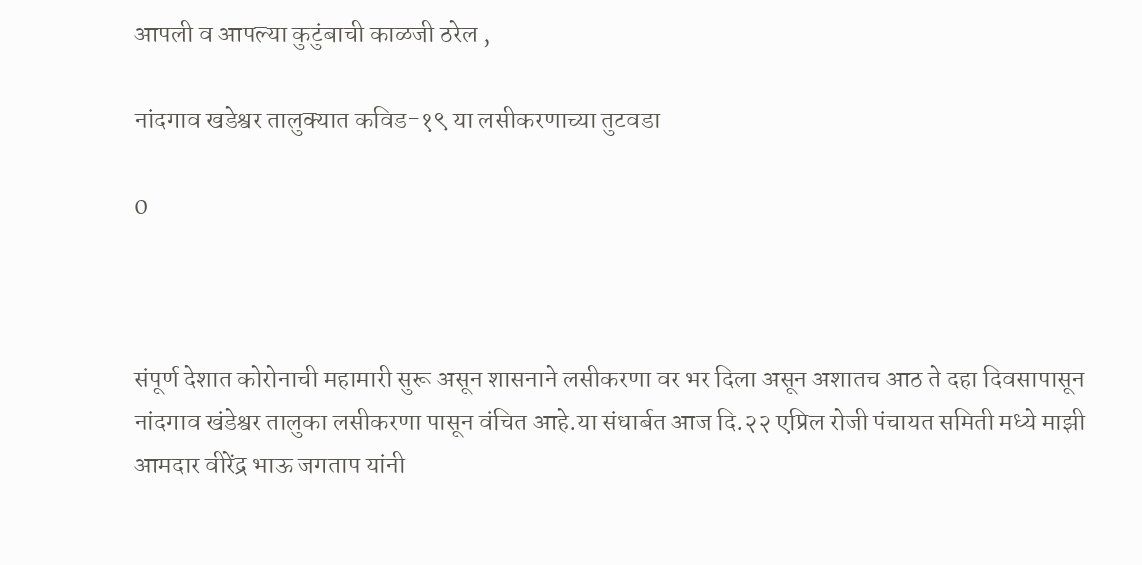आपली व आपल्या कुटुंबाची काळजी ठरेल ,

नांदगाव खडेश्वर तालुक्यात कविड-१९ या लसीकरणाच्या तुटवडा

0



संपूर्ण देशात कोरोनाची महामारी सुरू असून शासनाने लसीकरणा वर भर दिला असून अशातच आठ ते दहा दिवसापासून नांदगाव खंडेश्वर तालुका लसीकरणा पासून वंचित आहे.या संधार्बत आज दि.२२ एप्रिल रोजी पंचायत समिती मध्ये माझी आमदार वीरेंद्र भाऊ जगताप यांनी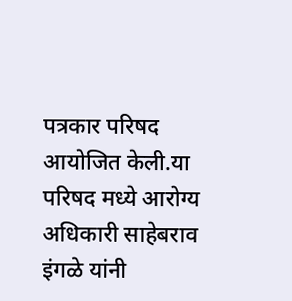पत्रकार परिषद आयोजित केली.या परिषद मध्ये आरोग्य अधिकारी साहेबराव इंगळे यांनी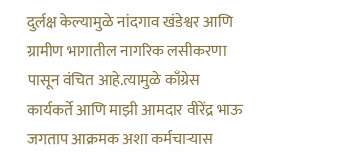दुर्लक्ष केल्यामुळे नांदगाव खंडेश्वर आणि ग्रामीण भागातील नागरिक लसीकरणा पासून वंचित आहे.त्यामुळे काँग्रेस कार्यकर्ते आणि माझी आमदार वीरेंद्र भाऊ जगताप आक्रमक अशा कर्मचाऱ्यास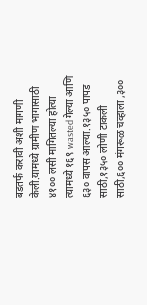बडतर्फ करावी अशी मागणी केली.यामध्ये ग्रामीण भागासाठी ४१०० लसी मागितल्या होत्या त्यामध्ये १६९ wasted गेल्या आणि ६३० वापस आल्या.१३५० पापड साठी,१३५० लोणी टाकली साठी,६०० मंगरूळ चव्हाला ,३००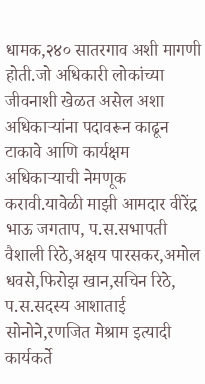धामक,२४० सातरगाव अशी मागणी होती.जो अधिकारी लोकांच्या जीवनाशी खेळत असेल अशा अधिकाऱ्यांना पदावरून काढून टाकावे आणि कार्यक्षम अधिकाऱ्याची नेमणूक करावी.यावेळी माझी आमदार वीरेंद्र भाऊ जगताप, प.स.सभापती वैशाली रिठे,अक्षय पारसकर,अमोल धवसे,फिरोझ खान,सचिन रिठे, प.स.सदस्य आशाताई सोनोने,रणजित मेश्राम इत्यादी कार्यकर्ते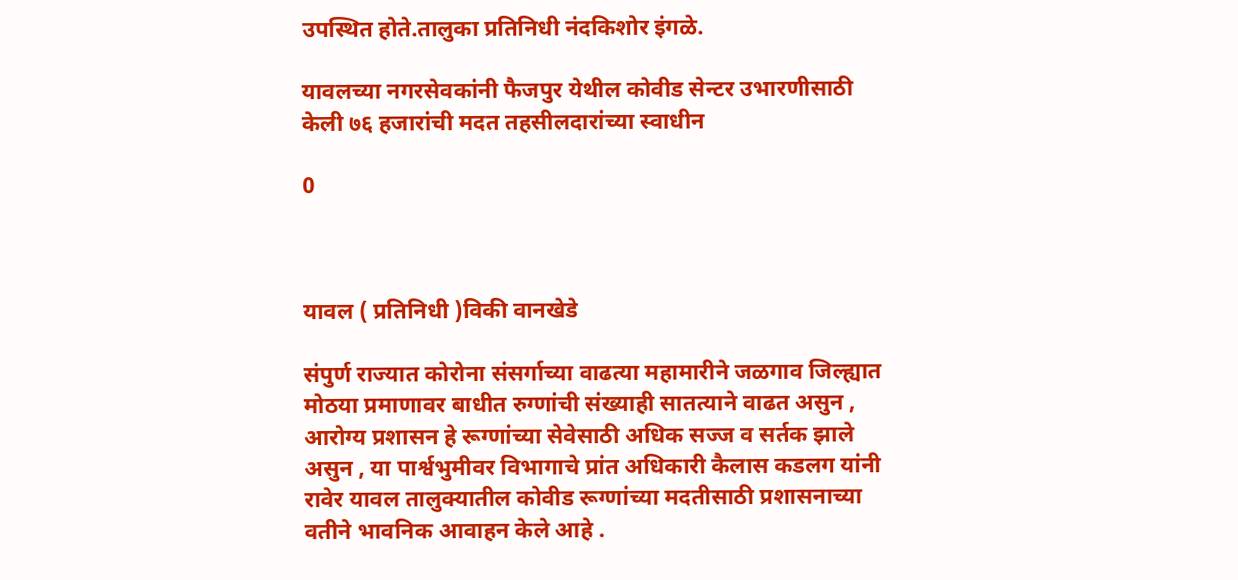उपस्थित होते.तालुका प्रतिनिधी नंदकिशोर इंगळे.

यावलच्या नगरसेवकांनी फैजपुर येथील कोवीड सेन्टर उभारणीसाठी केली ७६ हजारांची मदत तहसीलदारांच्या स्वाधीन

0



यावल ( प्रतिनिधी )विकी वानखेडे

संपुर्ण राज्यात कोरोना संसर्गाच्या वाढत्या महामारीने जळगाव जिल्ह्यात मोठया प्रमाणावर बाधीत रुग्णांची संख्याही सातत्याने वाढत असुन , आरोग्य प्रशासन हे रूग्णांच्या सेवेसाठी अधिक सज्ज व सर्तक झाले असुन , या पार्श्वभुमीवर विभागाचे प्रांत अधिकारी कैलास कडलग यांनी रावेर यावल तालुक्यातील कोवीड रूग्णांच्या मदतीसाठी प्रशासनाच्या वतीने भावनिक आवाहन केले आहे .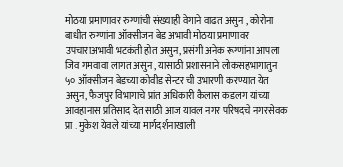मोठया प्रमाणावर रुग्णांची संख्याही वेगाने वाढत असुन , कोरोना बाधीत रुग्णांना ऑक्सीजन बेड अभावी मोठया प्रमाणावर उपचाराअभावी भटकंती होत असुन, प्रसंगी अनेक रूग्णांना आपला जिव गमवावा लागत असुन , यासाठी प्रशासनाने लोकसहभागातुन ५० ऑक्सीजन बेडच्या कोवीड सेन्टर ची उभारणी करण्यात येत असुन, फैजपुर विभागाचे प्रांत अधिकारी कैलास कडलग यांच्या आवहानास प्रतिसाद देत साठी आज यावल नगर परिषदचे नगरसेवक प्रा . मुकेश येवले यांच्या मार्गदर्शनाखाली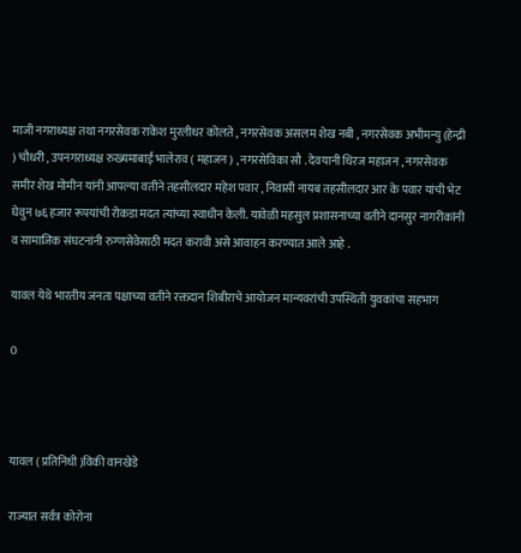माजी नगराध्यक्ष तथा नगरसेवक राकेश मुरलीधर कोलते , नगरसेवक असलम शेख नबी , नगरसेवक अभीमन्यु (हेन्द्री ) चौधरी , उपनगराध्यक्ष रुख्यमाबाई भालेराव ( महाजन ) , नगरसेविका सौ . देवयानी धिरज महाजन , नगरसेवक समीर शेख मोमीन यांनी आपल्या वतीने तहसीलदार महेश पवार , निवासी नायब तहसीलदार आर के पवार यांची भेट घेवुन ७६ हजार रूपयांची रोकडा मदत त्यांच्या स्वाधीन केली. यावेळी महसुल प्रशासनाच्या वतीने दानसुर नागरीकांनी व सामाजिक संघटनांनी रुग्णसेवेसाठी मदत करावी असे आवाहन करण्यात आले आहे .

यावल येथे भारतीय जनता पक्षाच्या वतीने रक्तदान शिबीराचे आयोजन मान्यवरांची उपस्थिती युवकांचा सहभाग

0



यावल ( प्रतिनिधी )विकी वानखेडे

राज्यात सर्वत्र कोरोना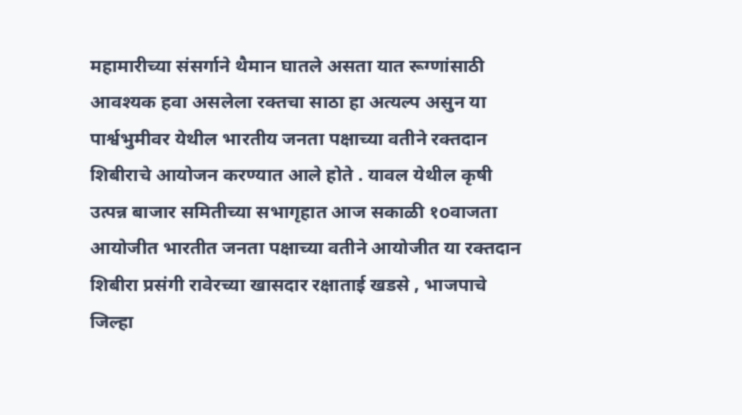महामारीच्या संसर्गाने थैमान घातले असता यात रूग्णांसाठी आवश्यक हवा असलेला रक्तचा साठा हा अत्यल्प असुन या पार्श्वभुमीवर येथील भारतीय जनता पक्षाच्या वतीने रक्तदान शिबीराचे आयोजन करण्यात आले होते . यावल येथील कृषी उत्पन्न बाजार समितीच्या सभागृहात आज सकाळी १oवाजता आयोजीत भारतीत जनता पक्षाच्या वतीने आयोजीत या रक्तदान शिबीरा प्रसंगी रावेरच्या खासदार रक्षाताई खडसे , भाजपाचे जिल्हा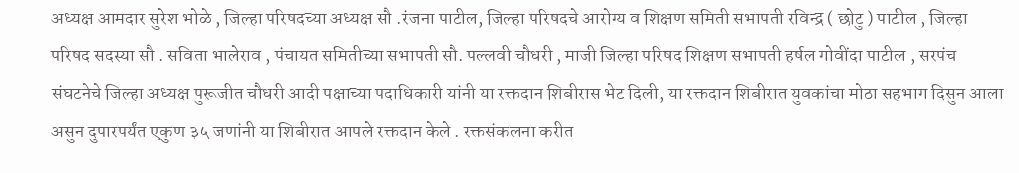अध्यक्ष आमदार सुरेश भोळे , जिल्हा परिषदच्या अध्यक्ष सौ .रंजना पाटील, जिल्हा परिषदचे आरोग्य व शिक्षण समिती सभापती रविन्द्र ( छोटु ) पाटील , जिल्हा परिषद सदस्या सौ . सविता भालेराव , पंचायत समितीच्या सभापती सौ. पल्लवी चौधरी , माजी जिल्हा परिषद शिक्षण सभापती हर्षल गोवींदा पाटील , सरपंच संघटनेचे जिल्हा अध्यक्ष पुरूजीत चौधरी आदी पक्षाच्या पदाधिकारी यांनी या रक्तदान शिबीरास भेट दिली, या रक्तदान शिबीरात युवकांचा मोठा सहभाग दिसुन आला असुन दुपारपर्यंत एकुण ३५ जणांनी या शिबीरात आपले रक्तदान केले . रक्तसंकलना करीत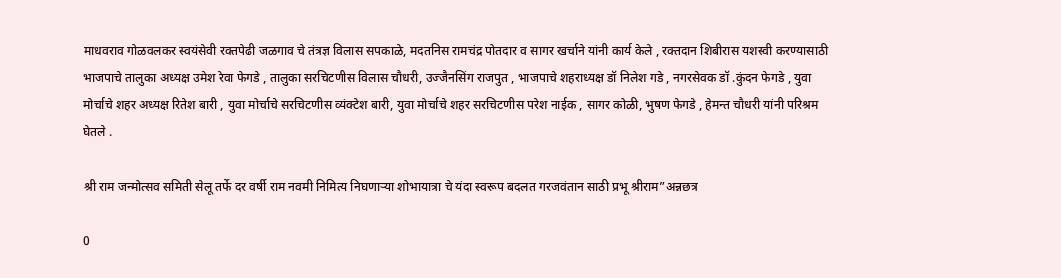माधवराव गोळवलकर स्वयंसेवी रक्तपेढी जळगाव चे तंत्रज्ञ विलास सपकाळे, मदतनिस रामचंद्र पोतदार व सागर खर्चाने यांनी कार्य केले , रक्तदान शिबीरास यशस्वी करण्यासाठी भाजपाचे तालुका अध्यक्ष उमेश रेवा फेगडे , तालुका सरचिटणीस विलास चौधरी, उज्जैनसिंग राजपुत , भाजपाचे शहराध्यक्ष डॉ निलेश गडे , नगरसेवक डॉ .कुंदन फेगडे , युवा मोर्चाचे शहर अध्यक्ष रितेश बारी , युवा मोर्चाचे सरचिटणीस व्यंक्टेश बारी, युवा मोर्चाचे शहर सरचिटणीस परेश नाईक , सागर कोळी, भुषण फेगडे , हेमन्त चौधरी यांनी परिश्रम घेतले .

श्री राम जन्मोत्सव समिती सेलू तर्फे दर वर्षी राम नवमी निमित्य निघणाऱ्या शोभायात्रा चे यंदा स्वरूप बदलत गरजवंतान साठी प्रभू श्रीराम”अन्नछत्र

0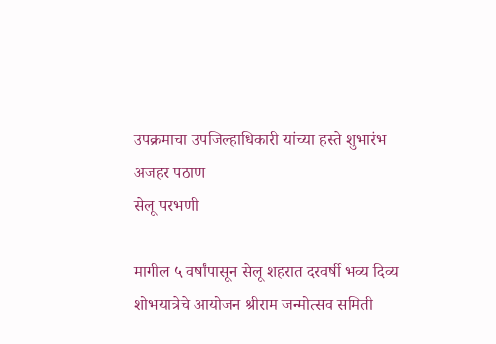उपक्रमाचा उपजिल्हाधिकारी यांच्या हस्ते शुभारंभ
अजहर पठाण
सेलू परभणी

मागील ५ वर्षांपासून सेलू शहरात दरवर्षी भव्य दिव्य शोभयात्रेचे आयोजन श्रीराम जन्मोत्सव समिती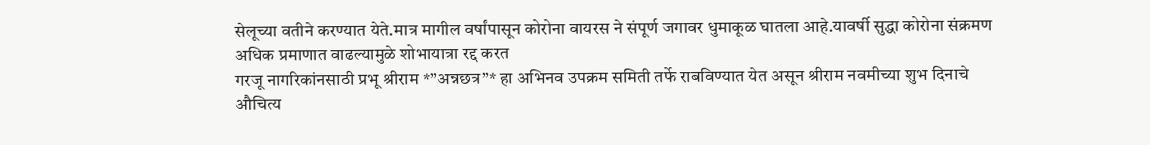सेलूच्या वतीने करण्यात येते.मात्र मागील वर्षांपासून कोरोना वायरस ने संपूर्ण जगावर धुमाकूळ घातला आहे.यावर्षी सुद्धा कोरोना संक्रमण अधिक प्रमाणात वाढल्यामुळे शोभायात्रा रद्द करत
गरजू नागरिकांनसाठी प्रभू श्रीराम *”अन्नछत्र”* हा अभिनव उपक्रम समिती तर्फे राबविण्यात येत असून श्रीराम नवमीच्या शुभ दिनाचे औचित्य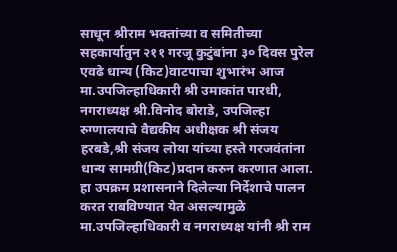साधून श्रीराम भक्तांच्या व समितीच्या सहकार्यातुन २११ गरजू कुटुंबांना ३० दिवस पुरेल एवढे धान्य (किट)वाटपाचा शुभारंभ आज मा.उपजिल्हाधिकारी श्री उमाकांत पारधी, नगराध्यक्ष श्री.विनोद बोराडे, उपजिल्हा रुग्णालयाचे वैद्यकीय अधीक्षक श्री संजय हरबडे,श्री संजय लोया यांच्या हस्ते गरजवंतांना धान्य सामग्री(किट)प्रदान करुन करणात आला.
हा उपक्रम प्रशासनाने दिलेल्या निर्देशाचे पालन करत राबविण्यात येत असल्यामुळे मा.उपजिल्हाधिकारी व नगराध्यक्ष यांनी श्री राम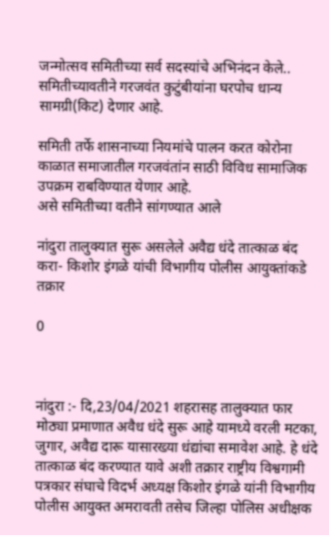जन्मोत्सव समितीच्या सर्व सदस्यांचे अभिनंदन केले..
समितीच्यावतीने गरजवंत कुटुंबीयांना घरपोच धान्य सामग्री(किट) देणार आहे.

समिती तर्फे शासनाच्या नियमांचे पालन करत कोरोना काळात समाजातील गरजवंतांन साठी विविध सामाजिक उपक्रम राबविण्यात येणार आहे.
असे समितीच्या वतीने सांगण्यात आले

नांदुरा तालुक्यात सुरू असलेले अवैद्य धंदे तात्काळ बंद करा- किशोर इंगळे यांची विभागीय पोलीस आयुक्तांकडे तक्रार

0



नांदुरा :- दि,23/04/2021 शहरासह तालुक्यात फार मोठ्या प्रमाणात अवैध धंदे सुरू आहे यामध्ये वरली मटका, जुगार, अवैद्य दारू यासारख्या धंद्यांचा समावेश आहे. हे धंदे तात्काळ बंद करण्यात यावे अशी तक्रार राष्ट्रीय विश्वगामी पत्रकार संघाचे विदर्भ अध्यक्ष किशोर इंगळे यांनी विभागीय पोलीस आयुक्त अमरावती तसेच जिल्हा पोलिस अधीक्षक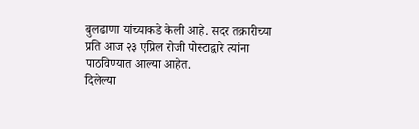बुलढाणा यांच्याकडे केली आहे. सदर तक्रारीच्या प्रति आज २३ एप्रिल रोजी पोस्टाद्वारे त्यांना पाठविण्यात आल्या आहेत.
दिलेल्या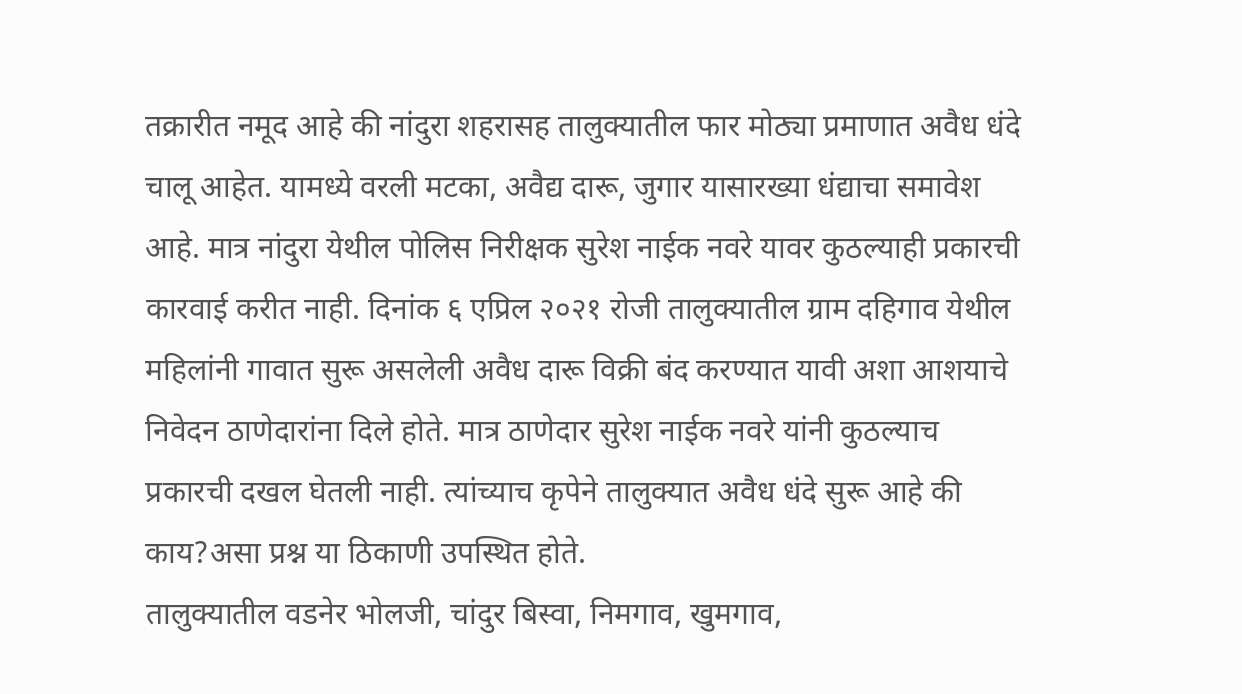तक्रारीत नमूद आहे की नांदुरा शहरासह तालुक्यातील फार मोठ्या प्रमाणात अवैध धंदे चालू आहेत. यामध्ये वरली मटका, अवैद्य दारू, जुगार यासारख्या धंद्याचा समावेश आहे. मात्र नांदुरा येथील पोलिस निरीक्षक सुरेश नाईक नवरे यावर कुठल्याही प्रकारची कारवाई करीत नाही. दिनांक ६ एप्रिल २०२१ रोजी तालुक्यातील ग्राम दहिगाव येथील महिलांनी गावात सुरू असलेली अवैध दारू विक्री बंद करण्यात यावी अशा आशयाचे निवेदन ठाणेदारांना दिले होते. मात्र ठाणेदार सुरेश नाईक नवरे यांनी कुठल्याच प्रकारची दखल घेतली नाही. त्यांच्याच कृपेने तालुक्यात अवैध धंदे सुरू आहे की काय?असा प्रश्न या ठिकाणी उपस्थित होते.
तालुक्यातील वडनेर भोलजी, चांदुर बिस्वा, निमगाव, खुमगाव,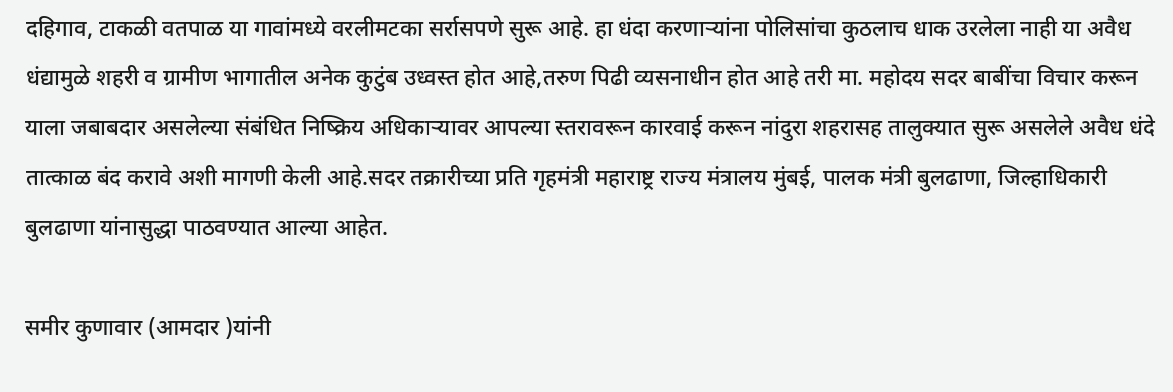दहिगाव, टाकळी वतपाळ या गावांमध्ये वरलीमटका सर्रासपणे सुरू आहे. हा धंदा करणाऱ्यांना पोलिसांचा कुठलाच धाक उरलेला नाही या अवैध धंद्यामुळे शहरी व ग्रामीण भागातील अनेक कुटुंब उध्वस्त होत आहे,तरुण पिढी व्यसनाधीन होत आहे तरी मा. महोदय सदर बाबींचा विचार करून याला जबाबदार असलेल्या संबंधित निष्क्रिय अधिकाऱ्यावर आपल्या स्तरावरून कारवाई करून नांदुरा शहरासह तालुक्‍यात सुरू असलेले अवैध धंदे तात्काळ बंद करावे अशी मागणी केली आहे.सदर तक्रारीच्या प्रति गृहमंत्री महाराष्ट्र राज्य मंत्रालय मुंबई, पालक मंत्री बुलढाणा, जिल्हाधिकारी बुलढाणा यांनासुद्धा पाठवण्यात आल्या आहेत.

समीर कुणावार (आमदार )यांनी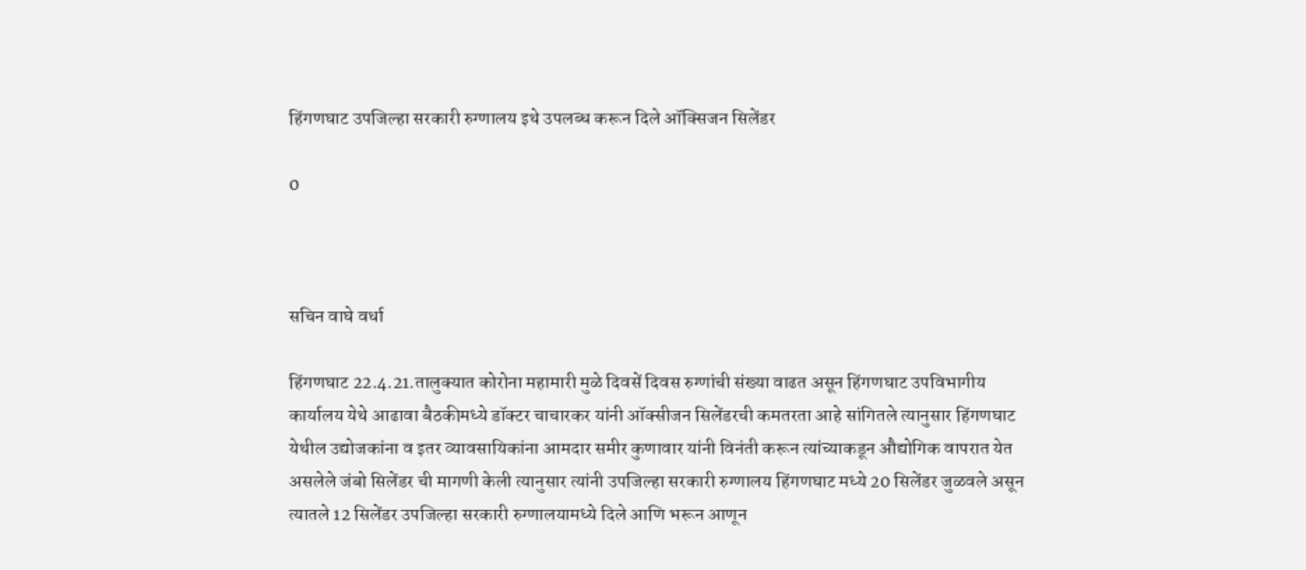हिंगणघाट उपजिल्हा सरकारी रुग्णालय इथे उपलब्ध करून दिले ऑक्सिजन सिलेंडर

0



सचिन वाघे वर्धा

हिंगणघाट 22.4.21.तालुक्यात कोरोना महामारी मुळे दिवसें दिवस रुग्णांची संख्या वाढत असून हिंगणघाट उपविभागीय कार्यालय येथे आढावा बैठकीमध्ये डॉक्टर चाचारकर यांनी ऑक्सीजन सिलेंडरची कमतरता आहे सांगितले त्यानुसार हिंगणघाट येथील उद्योजकांना व इतर व्यावसायिकांना आमदार समीर कुणावार यांनी विनंती करून त्यांच्याकडून औद्योगिक वापरात येत असलेले जंबो सिलेंडर ची मागणी केली त्यानुसार त्यांनी उपजिल्हा सरकारी रुग्णालय हिंगणघाट मध्ये 20 सिलेंडर जुळवले असून त्यातले 12 सिलेंडर उपजिल्हा सरकारी रुग्णालयामध्ये दिले आणि भरून आणून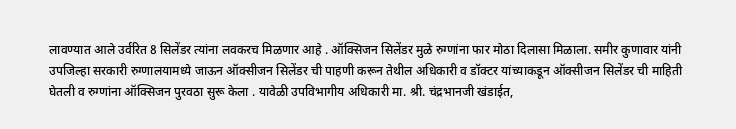लावण्यात आले उर्वरित 8 सिलेंडर त्यांना लवकरच मिळणार आहे . ऑक्सिजन सिलेंडर मुळे रुग्णांना फार मोठा दिलासा मिळाला. समीर कुणावार यांनी
उपजिल्हा सरकारी रुग्णालयामध्ये जाऊन ऑक्सीजन सिलेंडर ची पाहणी करून तेथील अधिकारी व डॉक्टर यांच्याकडून ऑक्सीजन सिलेंडर ची माहिती घेतली व रुग्णांना ऑक्सिजन पुरवठा सुरू केला . यावेळी उपविभागीय अधिकारी मा. श्री. चंद्रभानजी खंडाईत,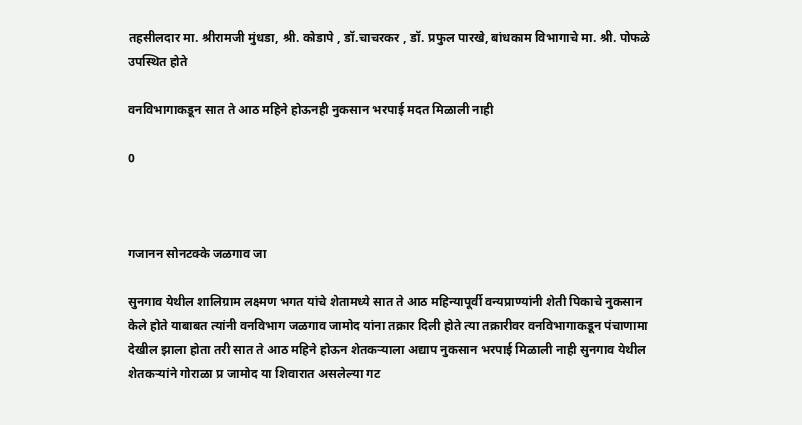तहसीलदार मा. श्रीरामजी मुंधडा, श्री. कोडापे , डॉ.चाचरकर , डॉ. प्रफुल पारखे, बांधकाम विभागाचे मा. श्री. पोफळे उपस्थित होते

वनविभागाकडून सात ते आठ महिने होऊनही नुकसान भरपाई मदत मिळाली नाही

0



गजानन सोनटक्के जळगाव जा

सुनगाव येथील शालिग्राम लक्ष्मण भगत यांचे शेतामध्ये सात ते आठ महिन्यापूर्वी वन्यप्राण्यांनी शेती पिकाचे नुकसान केले होते याबाबत त्यांनी वनविभाग जळगाव जामोद यांना तक्रार दिली होते त्या तक्रारीवर वनविभागाकडून पंचाणामा देखील झाला होता तरी सात ते आठ महिने होऊन शेतकऱ्याला अद्याप नुकसान भरपाई मिळाली नाही सुनगाव येथील शेतकऱ्यांने गोराळा प्र जामोद या शिवारात असलेल्या गट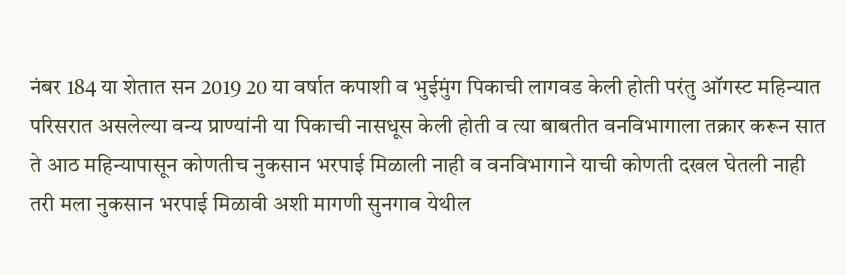नंबर 184 या शेतात सन 2019 20 या वर्षात कपाशी व भुईमुंग पिकाची लागवड केली होती परंतु ऑगस्ट महिन्यात परिसरात असलेल्या वन्य प्राण्यांनी या पिकाची नासधूस केली होती व त्या बाबतीत वनविभागाला तक्रार करून सात ते आठ महिन्यापासून कोणतीच नुकसान भरपाई मिळाली नाही व वनविभागाने याची कोणती दखल घेतली नाही तरी मला नुकसान भरपाई मिळावी अशी मागणी सुनगाव येथील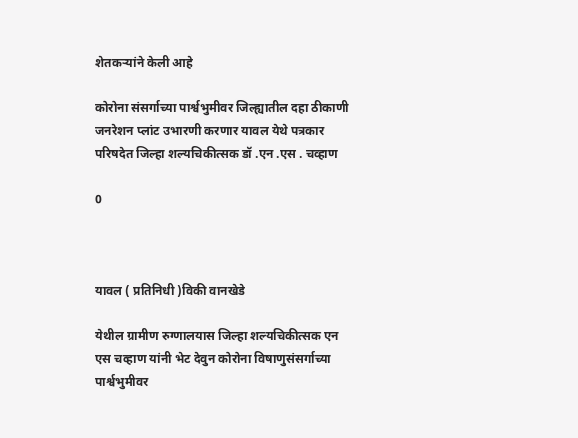शेतकऱ्यांने केली आहे

कोरोना संसर्गाच्या पार्श्वभुमीवर जिल्ह्यातील दहा ठीकाणी जनरेशन प्लांट उभारणी करणार यावल येथे पत्रकार परिषदेत जिल्हा शल्यचिकीत्सक डॉ .एन .एस . चव्हाण

0



यावल ( प्रतिनिधी )विकी वानखेडे

येथील ग्रामीण रुग्णालयास जिल्हा शल्यचिकीत्सक एन एस चव्हाण यांनी भेट देवुन कोरोना विषाणुसंसर्गाच्या पार्श्वभुमीवर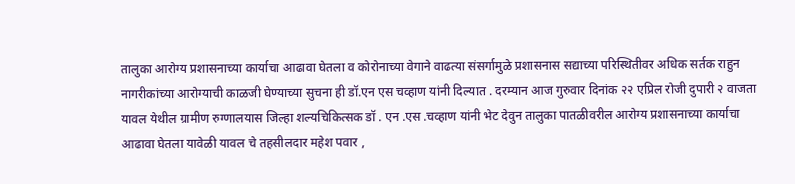तालुका आरोग्य प्रशासनाच्या कार्याचा आढावा घेतला व कोरोनाच्या वेगाने वाढत्या संसर्गामुळे प्रशासनास सद्याच्या परिस्थितीवर अधिक सर्तक राहुन नागरीकांच्या आरोग्याची काळजी घेण्याच्या सुचना ही डॉ.एन एस चव्हाण यांनी दिल्यात . दरम्यान आज गुरुवार दिनांक २२ एप्रिल रोजी दुपारी २ वाजता यावल येथील ग्रामीण रुग्णालयास जिल्हा शल्यचिकित्सक डॉ . एन .एस .चव्हाण यांनी भेट देवुन तालुका पातळीवरील आरोग्य प्रशासनाच्या कार्याचा आढावा घेतला यावेळी यावल चे तहसीलदार महेश पवार ,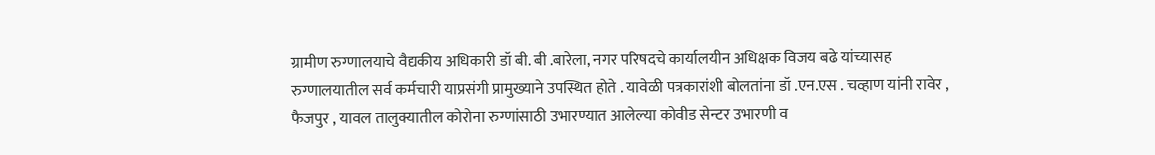ग्रामीण रुग्णालयाचे वैद्यकीय अधिकारी डॉ बी. बी .बारेला, नगर परिषदचे कार्यालयीन अधिक्षक विजय बढे यांच्यासह रुग्णालयातील सर्व कर्मचारी याप्रसंगी प्रामुख्याने उपस्थित होते . यावेळी पत्रकारांशी बोलतांना डॉ .एन.एस . चव्हाण यांनी रावेर , फैजपुर , यावल तालुक्यातील कोरोना रुग्णांसाठी उभारण्यात आलेल्या कोवीड सेन्टर उभारणी व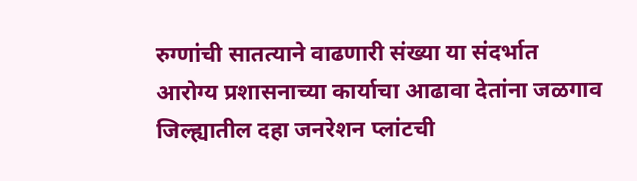रुग्णांची सातत्याने वाढणारी संख्या या संदर्भात आरोग्य प्रशासनाच्या कार्याचा आढावा देतांना जळगाव जिल्ह्यातील दहा जनरेशन प्लांटची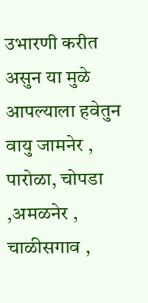उभारणी करीत असुन या मुळे आपल्याला हवेतुन वायु जामनेर , पारोळा, चोपडा ,अमळनेर , चाळीसगाव ,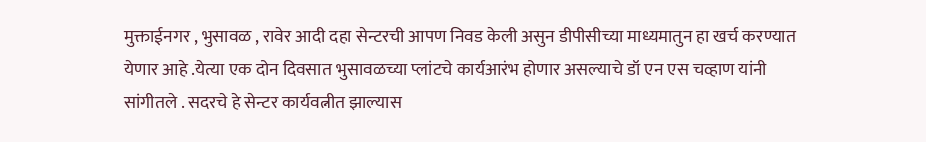मुक्ताईनगर , भुसावळ , रावेर आदी दहा सेन्टरची आपण निवड केली असुन डीपीसीच्या माध्यमातुन हा खर्च करण्यात येणार आहे .येत्या एक दोन दिवसात भुसावळच्या प्लांटचे कार्यआरंभ होणार असल्याचे डॉ एन एस चव्हाण यांनी सांगीतले . सदरचे हे सेन्टर कार्यवत्नीत झाल्यास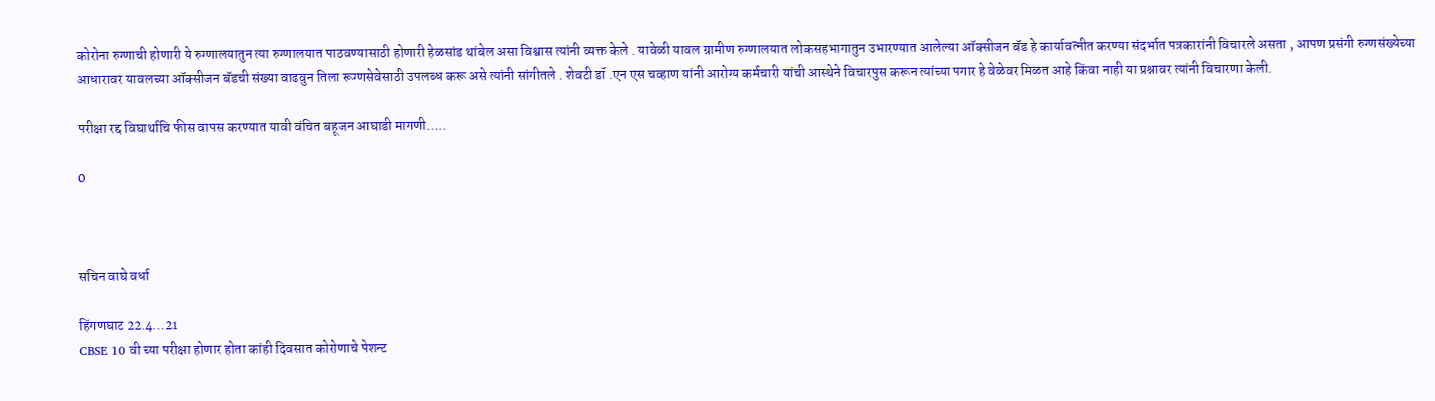कोरोना रुग्णाची होणारी ये रुग्णालयातुन त्या रुग्णालयात पाठवण्यासाठी होणारी हेळसांड थांबेल असा विश्वास त्यांनी व्यक्त केले . यावेळी यावल ग्रामीण रुग्णालयात लोकसहभागातुन उभारण्यात आलेल्या ऑक्सीजन बॅड हे कार्यावत्नीत करण्या संदर्भात पत्रकारांनी विचारले असता , आपण प्रसंगी रुग्णसंख्येच्या आधारावर यावलच्या ऑक्सीजन बॅडची संख्या वाढवुन तिला रूग्णसेवेसाठी उपलब्ध करू असे त्यांनी सांगीतले . शेवटी डॉ .एन एस चव्हाण यांनी आरोग्य कर्मचारी यांची आस्थेने विचारपुस करून त्यांच्या पगार हे वेळेवर मिळत आहे किंवा नाही या प्रश्नावर त्यांनी विचारणा केली.

परीक्षा रद्द विघार्थाचि फीस वापस करण्यात यावी वंचित बहूजन आघाडी मागणी…..

0



सचिन वाघे वर्धा

हिंगणघाट 22.4…21
CBSE 10 वी च्या परीक्षा होणार होता कांही दिवसात कोरोणाचे पेशन्ट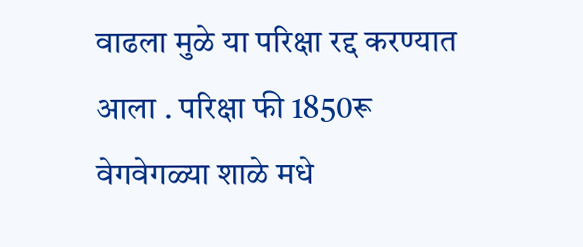वाढला मुळे या परिक्षा रद्द करण्यात आला . परिक्षा फी 1850रू वेगवेगळ्या शाळे मधे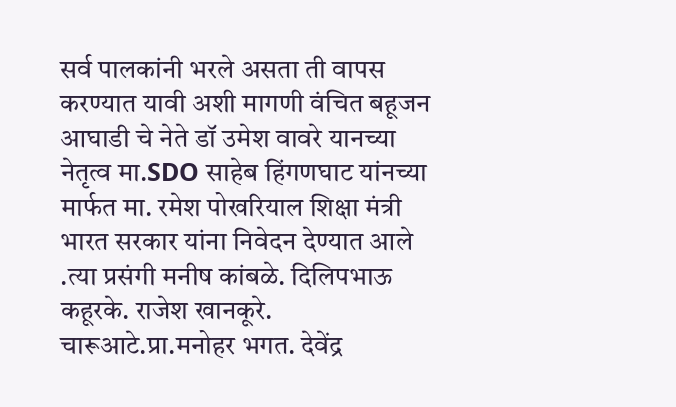सर्व पालकांनी भरले असता ती वापस करण्यात यावी अशी मागणी वंचित बहूजन आघाडी चे नेते डॉ उमेश वावरे यानच्या नेतृत्व मा.SDO साहेब हिंगणघाट यांनच्या मार्फत मा. रमेश पोखरियाल शिक्षा मंत्री भारत सरकार यांना निवेदन देण्यात आले .त्या प्रसंगी मनीष कांबळे. दिलिपभाऊ कहूरके. राजेश खानकूरे. चारूआटे.प्रा.मनोहर भगत. देवेंद्र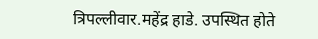त्रिपल्लीवार.महेंद्र हाडे. उपस्थित होते